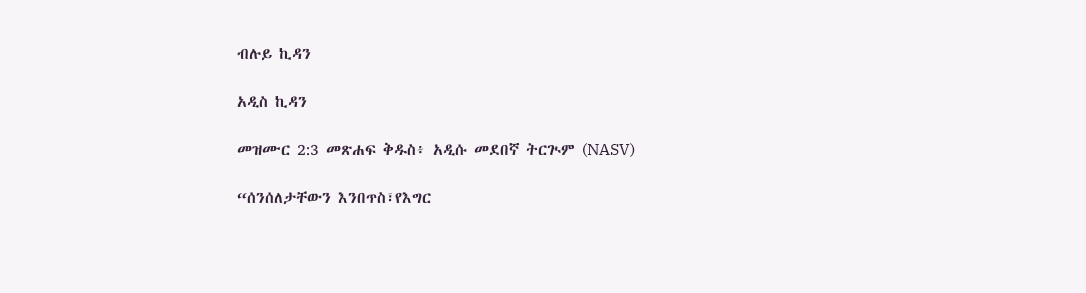ብሉይ ኪዳን

አዲስ ኪዳን

መዝሙር 2:3 መጽሐፍ ቅዱስ፥ አዲሱ መደበኛ ትርጒም (NASV)

“ሰንሰለታቸውን እንበጥስ፣የእግር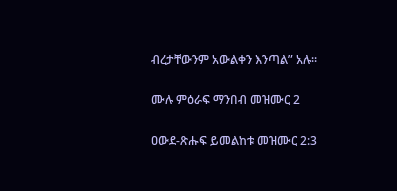ብረታቸውንም አውልቀን እንጣል” አሉ።

ሙሉ ምዕራፍ ማንበብ መዝሙር 2

ዐውደ-ጽሑፍ ይመልከቱ መዝሙር 2:3